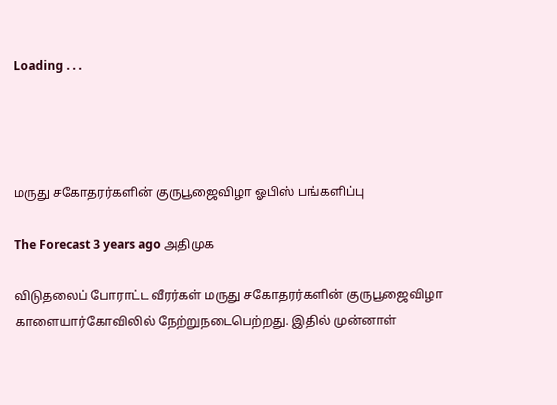Loading . . .




மருது சகோதரர்களின் குருபூஜைவிழா ஓபிஸ் பங்களிப்பு

The Forecast 3 years ago அதிமுக

விடுதலைப் போராட்ட வீரர்கள் மருது சகோதரர்களின் குருபூஜைவிழா காளையார்கோவிலில் நேற்றுநடைபெற்றது. இதில் முன்னாள்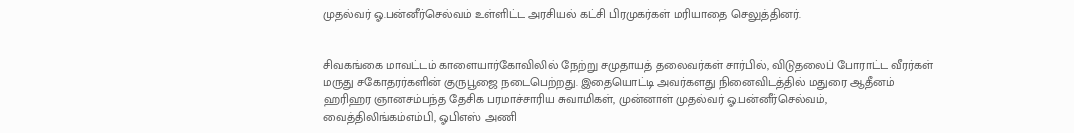முதல்வர் ஓ.பன்னீர்செல்வம் உள்ளிட்ட அரசியல் கட்சி பிரமுகர்கள் மரியாதை செலுத்தினர்.


சிவகங்கை மாவட்டம் காளையார்கோவிலில் நேற்று சமுதாயத் தலைவர்கள் சார்பில், விடுதலைப் போராட்ட வீரர்கள் மருது சகோதரர்களின் குருபூஜை நடைபெற்றது. இதையொட்டி அவர்களது நினைவிடத்தில் மதுரை ஆதீனம் ஹரிஹர ஞானசம்பந்த தேசிக பரமாச்சாரிய சுவாமிகள், முன்னாள் முதல்வர் ஓ.பன்னீர்செல்வம், வைத்திலிங்கம்எம்பி, ஓபிஎஸ் அணி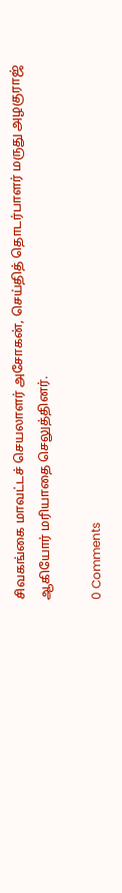சிவகங்கை மாவட்டச் செயலாளர் அசோகன், செய்தித் தொடர்பாளர் மருது அழகுராஜ் ஆகியோர் மரியாதை செலுத்தினர்.

0 Comments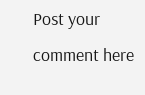Post your comment here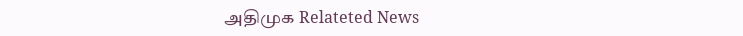அதிமுக Relateted News